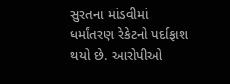સુરતના માંડવીમાં ધર્માંતરણ રેકેટનો પર્દાફાશ થયો છે. આરોપીઓ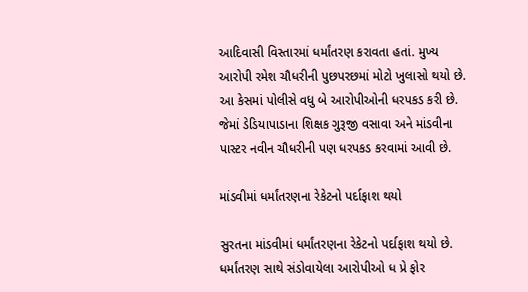આદિવાસી વિસ્તારમાં ધર્માંતરણ કરાવતા હતાં. મુખ્ય આરોપી રમેશ ચૌધરીની પુછપરછમાં મોટો ખુલાસો થયો છે. આ કેસમાં પોલીસે વધુ બે આરોપીઓની ધરપકડ કરી છે. જેમાં ડેડિયાપાડાના શિક્ષક ગુરૂજી વસાવા અને માંડવીના પાસ્ટર નવીન ચૌધરીની પણ ધરપકડ કરવામાં આવી છે.

માંડવીમાં ધર્માંતરણના રેકેટનો પર્દાફાશ થયો

સુરતના માંડવીમાં ધર્માંતરણના રેકેટનો પર્દાફાશ થયો છે. ધર્માંતરણ સાથે સંડોવાયેલા આરોપીઓ ધ પ્રે ફોર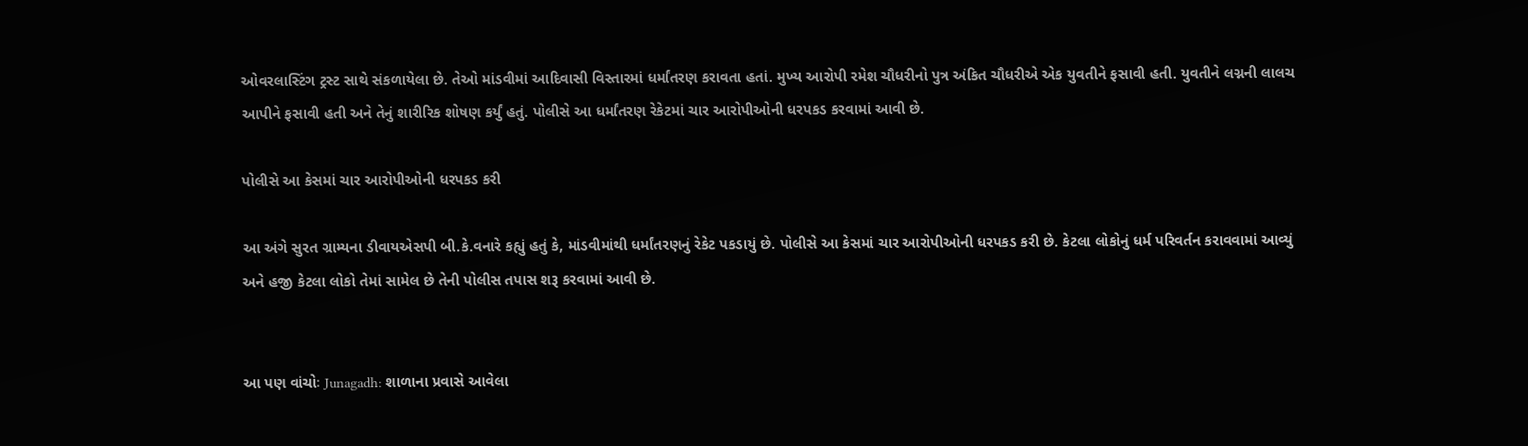ઓવરલાસ્ટિંગ ટ્રસ્ટ સાથે સંકળાયેલા છે. તેઓ માંડવીમાં આદિવાસી વિસ્તારમાં ધર્માંતરણ કરાવતા હતાં. મુખ્ય આરોપી રમેશ ચૌધરીનો પુત્ર અંકિત ચૌધરીએ એક યુવતીને ફસાવી હતી. યુવતીને લગ્નની લાલચ આપીને ફસાવી હતી અને તેનું શારીરિક શોષણ કર્યું હતું. પોલીસે આ ધર્માંતરણ રેકેટમાં ચાર આરોપીઓની ધરપકડ કરવામાં આવી છે.

પોલીસે આ કેસમાં ચાર આરોપીઓની ધરપકડ કરી

આ અંગે સુરત ગ્રામ્યના ડીવાયએસપી બી.કે.વનારે કહ્યું હતું કે, માંડવીમાંથી ધર્માંતરણનું રેકેટ પકડાયું છે. પોલીસે આ કેસમાં ચાર આરોપીઓની ધરપકડ કરી છે. કેટલા લોકોનું ધર્મ પરિવર્તન કરાવવામાં આવ્યું અને હજી કેટલા લોકો તેમાં સામેલ છે તેની પોલીસ તપાસ શરૂ કરવામાં આવી છે.


આ પણ વાંચોઃ Junagadh: શાળાના પ્રવાસે આવેલા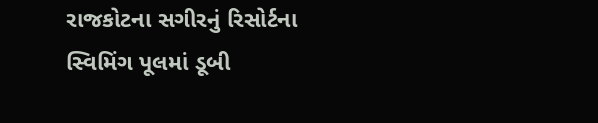રાજકોટના સગીરનું રિસોર્ટના સ્વિમિંગ પૂલમાં ડૂબી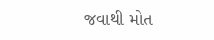જવાથી મોત